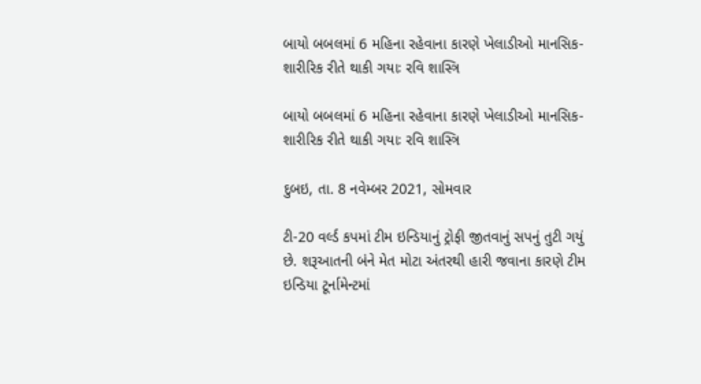બાયો બબલમાં 6 મહિના રહેવાના કારણે ખેલાડીઓ માનસિક-શારીરિક રીતે થાકી ગયાઃ રવિ શાસ્ત્રિ

બાયો બબલમાં 6 મહિના રહેવાના કારણે ખેલાડીઓ માનસિક-શારીરિક રીતે થાકી ગયાઃ રવિ શાસ્ત્રિ

દુબઇ, તા. 8 નવેમ્બર 2021, સોમવાર

ટી-20 વર્લ્ડ કપમાં ટીમ ઇન્ડિયાનું ટ્રોફી જીતવાનું સપનું તુટી ગયું છે. શરૂઆતની બંને મેત મોટા અંતરથી હારી જવાના કારણે ટીમ ઇન્ડિયા ટૂર્નામેન્ટમાં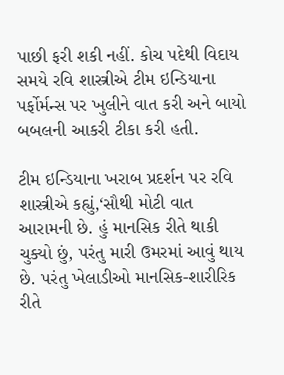પાછી ફરી શકી નહીં. કોચ પદેથી વિદાય સમયે રવિ શાસ્ત્રીએ ટીમ ઇન્ડિયાના પર્ફોર્મન્સ પર ખુલીને વાત કરી અને બાયો બબલની આકરી ટીકા કરી હતી.

ટીમ ઇન્ડિયાના ખરાબ પ્રદર્શન પર રવિ શાસ્ત્રીએ કહ્યું,‘સૌથી મોટી વાત આરામની છે. હું માનસિક રીતે થાકી ચુક્યો છું, પરંતુ મારી ઉમરમાં આવું થાય છે. પરંતુ ખેલાડીઓ માનસિક-શારીરિક રીતે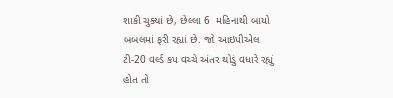શાકી ચુક્યાં છે, છેલ્લા 6  મહિનાથી બાયો બબલમાં ફરી રહ્યાં છે. જો આઇપીએલ ટી-20 વર્લ્ડ કપ વચ્ચે અંતર થોડું વધારે રહ્યું હોત તો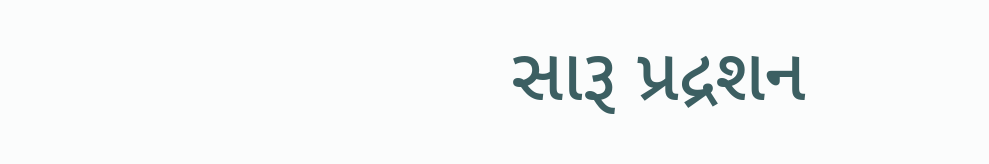સારૂ પ્રદ્રશન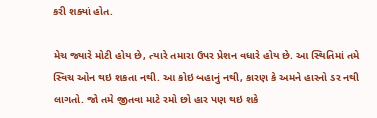કરી શક્યાં હોત.

મેચ જ્યારે મોટી હોય છે, ત્યારે તમારા ઉપર પ્રેશન વધારે હોય છે. આ સ્થિતિમાં તમે સ્વિચ ઓન થઇ શકતા નથી. આ કોઇ બહાનું નથી, કારણ કે અમને હારનો ડર નથી લાગતો. જો તમે જીતવા માટે રમો છો હાર પણ થઇ શકે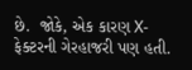છે.  જોકે, એક કારણ X-ફેક્ટરની ગેરહાજરી પણ હતી.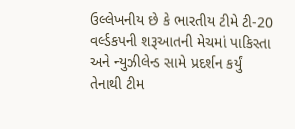ઉલ્લેખનીય છે કે ભારતીય ટીમે ટી-20 વર્લ્ડકપની શરૂઆતની મેચમાં પાકિસ્તા અને ન્યુઝીલેન્ડ સામે પ્રદર્શન કર્યું તેનાથી ટીમ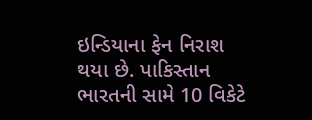ઇન્ડિયાના ફેન નિરાશ થયા છે. પાકિસ્તાન ભારતની સામે 10 વિકેટે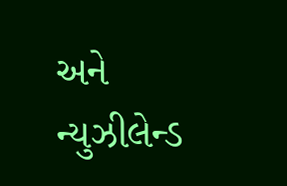અને ન્યુઝીલેન્ડ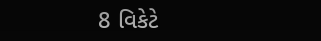8 વિકેટે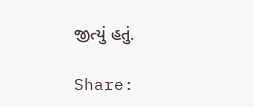જીત્યું હતું.

Share: